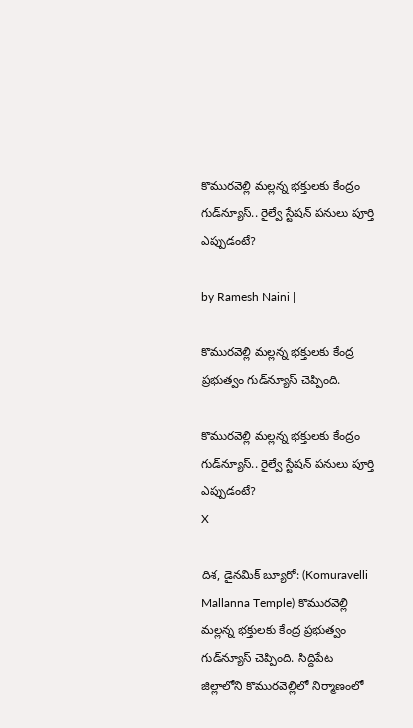కొమురవెల్లి మల్లన్న భక్తులకు కేంద్రం గుడ్‌న్యూస్.. రైల్వే స్టేషన్ పనులు పూర్తి ఎప్పుడంటే?

by Ramesh Naini |

కొమురవెల్లి మల్లన్న భక్తులకు కేంద్ర ప్రభుత్వం గుడ్‌న్యూస్ చెప్పింది.

కొమురవెల్లి మల్లన్న భక్తులకు కేంద్రం గుడ్‌న్యూస్.. రైల్వే స్టేషన్ పనులు పూర్తి ఎప్పుడంటే?
X

దిశ, డైనమిక్ బ్యూరో: (Komuravelli Mallanna Temple) కొమురవెల్లి మల్లన్న భక్తులకు కేంద్ర ప్రభుత్వం గుడ్‌న్యూస్ చెప్పింది. సిద్దిపేట జిల్లాలోని కొమురవెల్లిలో నిర్మాణంలో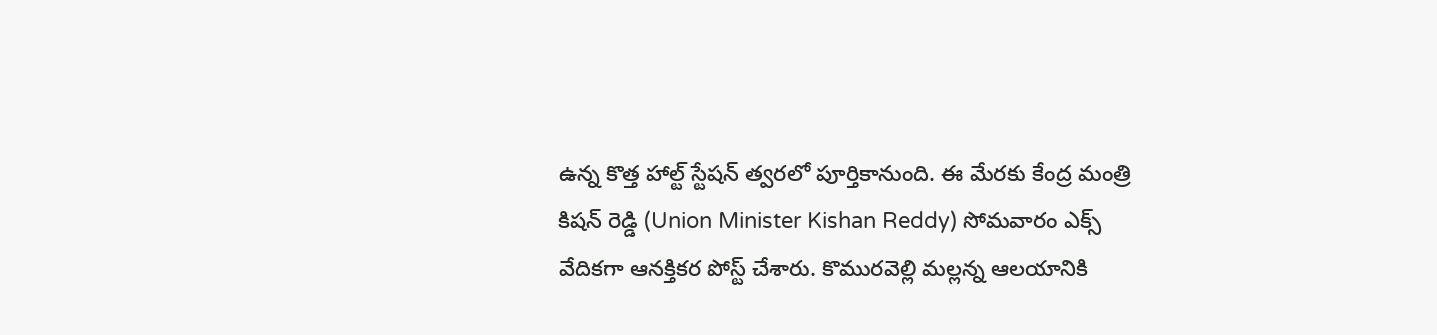ఉన్న కొత్త హాల్ట్ స్టేషన్ త్వరలో పూర్తికానుంది. ఈ మేరకు కేంద్ర మంత్రి కిషన్ రెడ్డి (Union Minister Kishan Reddy) సోమవారం ఎక్స్ వేదికగా ఆనక్తికర పోస్ట్ చేశారు. కొమురవెల్లి మల్లన్న ఆలయానికి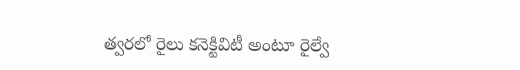త్వరలో రైలు కనెక్టివిటీ అంటూ రైల్వే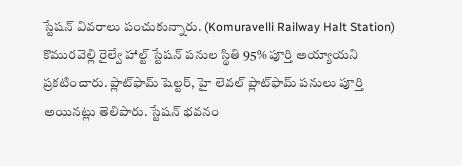స్టేషన్ వివరాలు పంచుకున్నారు. (Komuravelli Railway Halt Station) కొమురవెల్లి రైల్వే హాల్ట్ స్టేషన్ పనుల స్థితి 95% పూర్తి అయ్యాయని ప్రకటించారు. ప్లాట్‌ఫామ్ షెల్టర్, హై లెవల్ ప్లాట్‌ఫామ్ పనులు పూర్తి అయినట్లు తెలిపారు. స్టేషన్ భవనం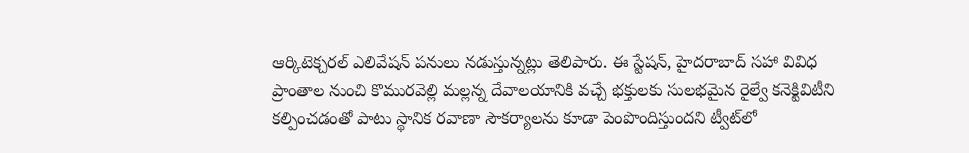ఆర్కిటెక్చరల్ ఎలివేషన్ పనులు నడుస్తున్నట్లు తెలిపారు. ఈ స్టేషన్, హైదరాబాద్‌ సహా వివిధ ప్రాంతాల నుంచి కొమురవెల్లి మల్లన్న దేవాలయానికి వచ్చే భక్తులకు సులభమైన రైల్వే కనెక్టివిటీని కల్పించడంతో పాటు స్థానిక రవాణా సౌకర్యాలను కూడా పెంపొందిస్తుందని ట్వీట్‌లో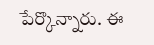పేర్కొన్నారు. ఈ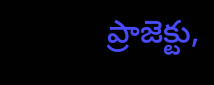ప్రాజెక్టు,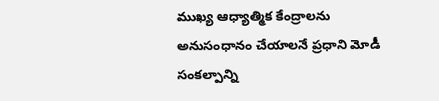ముఖ్య ఆధ్యాత్మిక కేంద్రాలను అనుసంధానం చేయాలనే ప్రధాని మోడీ సంకల్పాన్ని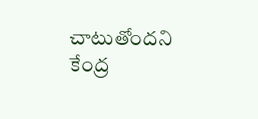చాటుతోందని కేంద్ర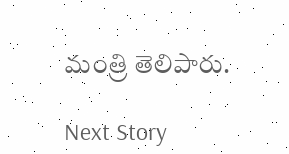మంత్రి తెలిపారు.

Next Story